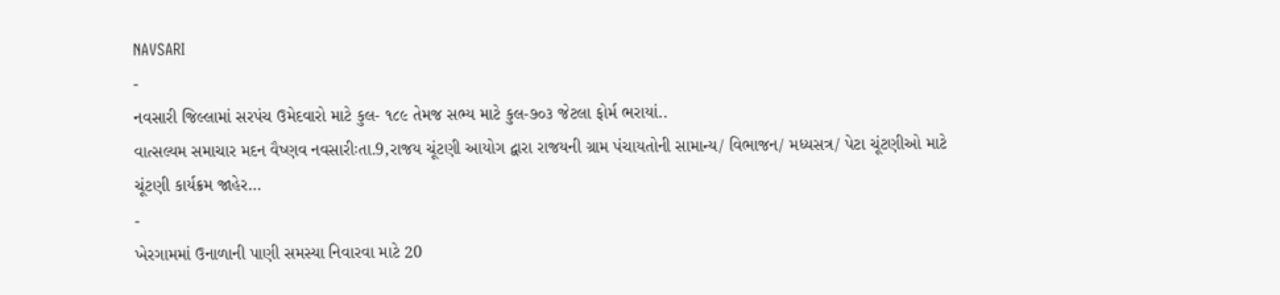NAVSARI
-
નવસારી જિલ્લામાં સરપંચ ઉમેદવારો માટે કુલ- ૧૮૯ તેમજ સભ્ય માટે કુલ-૭૦૩ જેટલા ફોર્મ ભરાયાં..
વાત્સલ્યમ સમાચાર મદન વૈષ્ણવ નવસારીઃતા.9,રાજય ચૂંટણી આયોગ દ્વારા રાજયની ગ્રામ પંચાયતોની સામાન્ય/ વિભાજન/ મધ્યસત્ર/ પેટા ચૂંટણીઓ માટે ચૂંટણી કાર્યક્રમ જાહેર…
-
ખેરગામમાં ઉનાળાની પાણી સમસ્યા નિવારવા માટે 20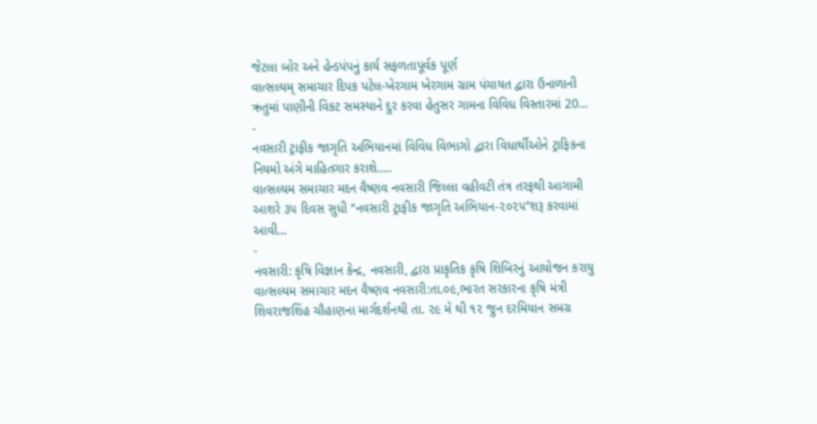જેટલા બોર અને હેન્ડપંપનું કાર્ય સફળતાપૂર્વક પૂર્ણ
વાત્સલ્યમ્ સમાચાર દિપક પટેલ-ખેરગામ ખેરગામ ગ્રામ પંચાયત દ્વારા ઉનાળાની ઋતુમાં પાણીની વિકટ સમસ્યાને દુર કરવા હેતુસર ગામના વિવિધ વિસ્તારમાં 20…
-
નવસારી ટ્રાફીક જાગૃતિ અભિયાનમાં વિવિધ વિભાગો દ્વારા વિધાર્થીઓને ટ્રાફિકના નિયમો અંગે માહિતગાર કરાશે…..
વાત્સલ્યમ સમાચાર મદન વૈષ્ણવ નવસારી જિલ્લા વહીવટી તંત્ર તરફથી આગામી આશરે ૩૫ દિવસ સુધી ‘‘નવસારી ટ્રાફીક જાગૃતિ અભિયાન-૨૦૨૫’’શરૂ કરવામાં આવી…
-
નવસારી: કૃષિ વિજ્ઞાન કેન્દ્ર, નવસારી, દ્વારા પ્રાકૃતિક કૃષિ શિબિરનું આયોજન કરાયુ
વાત્સલ્યમ સમાચાર મદન વૈષ્ણવ નવસારી:તા.૦૯,ભારત સરકારના કૃષિ મંત્રી શિવરાજશિંહ ચૌહાણના માર્ગદર્શનથી તા. ૨૯ મે થી ૧૨ જુન દરમિયાન સમગ્ર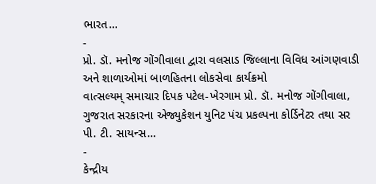ભારત…
-
પ્રો. ડૉ. મનોજ ગોંગીવાલા દ્વારા વલસાડ જિલ્લાના વિવિધ આંગણવાડી અને શાળાઓમાં બાળહિતના લોકસેવા કાર્યક્રમો
વાત્સલ્યમ્ સમાચાર દિપક પટેલ-ખેરગામ પ્રો. ડૉ. મનોજ ગોંગીવાલા, ગુજરાત સરકારના એજ્યુકેશન યુનિટ પંચ પ્રકલ્પના કોર્ડિનેટર તથા સર પી. ટી. સાયન્સ…
-
કેન્દ્રીય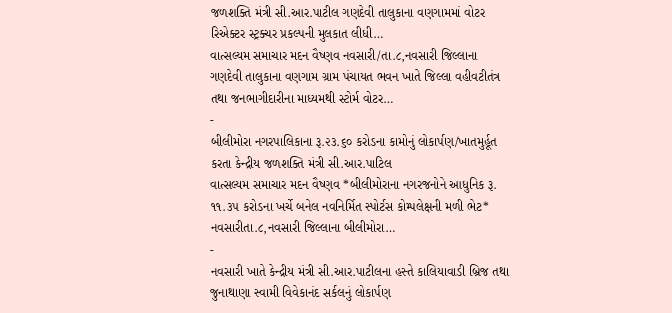જળશક્તિ મંત્રી સી.આર.પાટીલ ગણદેવી તાલુકાના વણગામમાં વોટર રિએક્ટર સ્ટ્રક્ચર પ્રકલ્પની મુલકાત લીધી…
વાત્સલ્યમ સમાચાર મદન વૈષ્ણવ નવસારી/તા.૮,નવસારી જિલ્લાના ગણદેવી તાલુકાના વણગામ ગ્રામ પંચાયત ભવન ખાતે જિલ્લા વહીવટીતંત્ર તથા જનભાગીદારીના માધ્યમથી સ્ટોર્મ વોટર…
-
બીલીમોરા નગરપાલિકાના રૂ.૨૩.૬૦ કરોડના કામોનું લોકાર્પણ/ખાતમુર્હૂત કરતા કેન્દ્રીય જળશક્તિ મંત્રી સી.આર.પાટિલ
વાત્સલ્યમ સમાચાર મદન વૈષ્ણવ *બીલીમોરાના નગરજનોને આધુનિક રૂ. ૧૧.૩૫ કરોડના ખર્ચે બનેલ નવનિર્મિત સ્પોર્ટસ કોમ્પલેક્ષની મળી ભેટ* નવસારીતા.૮,નવસારી જિલ્લાના બીલીમોરા…
-
નવસારી ખાતે કેન્દ્રીય મંત્રી સી.આર.પાટીલના હસ્તે કાલિયાવાડી બ્રિજ તથા જુનાથાણા સ્વામી વિવેકાનંદ સર્કલનું લોકાર્પણ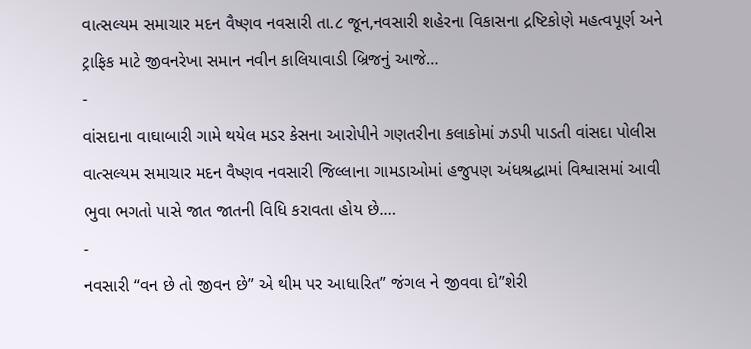વાત્સલ્યમ સમાચાર મદન વૈષ્ણવ નવસારી તા.૮ જૂન,નવસારી શહેરના વિકાસના દ્રષ્ટિકોણે મહત્વપૂર્ણ અને ટ્રાફિક માટે જીવનરેખા સમાન નવીન કાલિયાવાડી બ્રિજનું આજે…
-
વાંસદાના વાઘાબારી ગામે થયેલ મડર કેસના આરોપીને ગણતરીના કલાકોમાં ઝડપી પાડતી વાંસદા પોલીસ
વાત્સલ્યમ સમાચાર મદન વૈષ્ણવ નવસારી જિલ્લાના ગામડાઓમાં હજુપણ અંધશ્રદ્ધામાં વિશ્વાસમાં આવી ભુવા ભગતો પાસે જાત જાતની વિધિ કરાવતા હોય છે.…
-
નવસારી “વન છે તો જીવન છે” એ થીમ પર આધારિત” જંગલ ને જીવવા દો”શેરી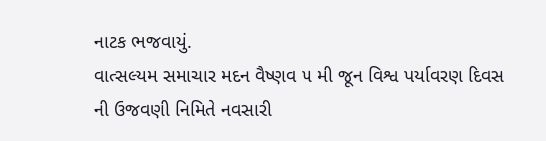નાટક ભજવાયું.
વાત્સલ્યમ સમાચાર મદન વૈષ્ણવ ૫ મી જૂન વિશ્વ પર્યાવરણ દિવસ ની ઉજવણી નિમિતે નવસારી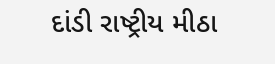દાંડી રાષ્ટ્રીય મીઠા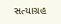સત્યાગ્રહ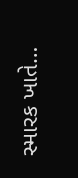સ્મારક ખાતે…